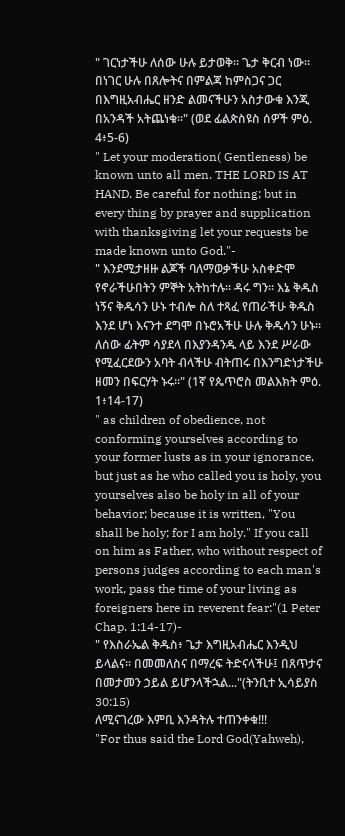" ገርነታችሁ ለሰው ሁሉ ይታወቅ። ጌታ ቅርብ ነው። በነገር ሁሉ በጸሎትና በምልጃ ከምስጋና ጋር በእግዚአብሔር ዘንድ ልመናችሁን አስታውቁ እንጂ በአንዳች አትጨነቁ።" (ወደ ፊልጵስዩስ ሰዎች ምዕ. 4፥5-6)
" Let your moderation( Gentleness) be known unto all men. THE LORD IS AT HAND. Be careful for nothing; but in every thing by prayer and supplication with thanksgiving let your requests be made known unto God."-
" እንደሚታዘዙ ልጆች ባለማወቃችሁ አስቀድሞ የኖራችሁበትን ምኞት አትከተሉ። ዳሩ ግን። እኔ ቅዱስ ነኝና ቅዱሳን ሁኑ ተብሎ ስለ ተጻፈ የጠራችሁ ቅዱስ እንደ ሆነ እናንተ ደግሞ በኑሮአችሁ ሁሉ ቅዱሳን ሁኑ። ለሰው ፊትም ሳያደላ በእያንዳንዱ ላይ እንደ ሥራው የሚፈርደውን አባት ብላችሁ ብትጠሩ በእንግድነታችሁ ዘመን በፍርሃት ኑሩ።" (1ኛ የጴጥሮስ መልእክት ምዕ. 1፥14-17)
" as children of obedience, not conforming yourselves according to your former lusts as in your ignorance, but just as he who called you is holy, you yourselves also be holy in all of your behavior; because it is written, "You shall be holy; for I am holy." If you call on him as Father, who without respect of persons judges according to each man's work, pass the time of your living as foreigners here in reverent fear:"(1 Peter Chap. 1:14-17)-
" የእስራኤል ቅዱስ፥ ጌታ እግዚአብሔር እንዲህ ይላልና። በመመለስና በማረፍ ትድናላችሁ፤ በጸጥታና በመታመን ኃይል ይሆንላችኋል..."(ትንቢተ ኢሳይያስ 30:15)
ለሚናገረው እምቢ እንዳትሉ ተጠንቀቁ!!!
"For thus said the Lord God(Yahweh),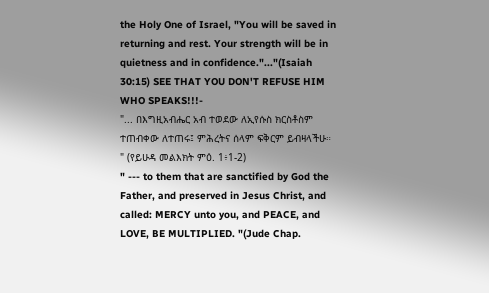the Holy One of Israel, "You will be saved in returning and rest. Your strength will be in quietness and in confidence."..."(Isaiah 30:15) SEE THAT YOU DON'T REFUSE HIM WHO SPEAKS!!!-
"... በእግዚአብሔር አብ ተወደው ለኢየሱስ ክርስቶስም ተጠብቀው ለተጠሩ፤ ምሕረትና ሰላም ፍቅርም ይብዛላችሁ። " (የይሁዳ መልእክት ምዕ. 1፥1-2)
" --- to them that are sanctified by God the Father, and preserved in Jesus Christ, and called: MERCY unto you, and PEACE, and LOVE, BE MULTIPLIED. "(Jude Chap.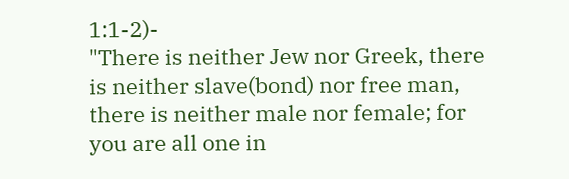1:1-2)-
"There is neither Jew nor Greek, there is neither slave(bond) nor free man, there is neither male nor female; for you are all one in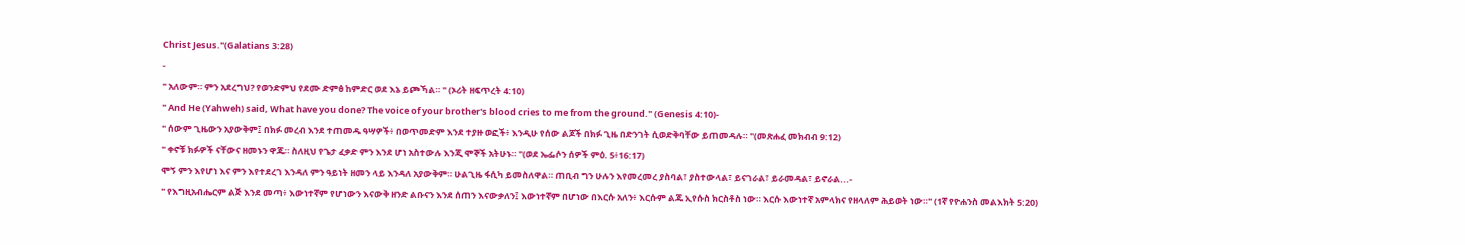Christ Jesus."(Galatians 3:28)
-
" አለውም። ምን አደረግህ? የወንድምህ የደሙ ድምፅ ከምድር ወደ እኔ ይጮኻል። " (ኦሪት ዘፍጥረት 4:10)
" And He (Yahweh) said, What have you done? The voice of your brother's blood cries to me from the ground." (Genesis 4:10)-
" ሰውም ጊዜውን አያውቅም፤ በክፉ መረብ እንደ ተጠመዱ ዓሣዎች፥ በወጥመድም እንደ ተያዙ ወፎች፥ እንዲሁ የሰው ልጆች በክፉ ጊዜ በድንገት ሲወድቅባቸው ይጠመዳሉ። "(መጽሐፈ መክብብ 9:12)
" ቀኖቹ ክፉዎች ናቸውና ዘመኑን ዋጁ። ስለዚህ የጌታ ፈቃድ ምን እንደ ሆነ አስተውሉ እንጂ ሞኞች አትሁኑ። "(ወደ ኤፌሶን ሰዎች ምዕ. 5፥16:17)
ሞኝ ምን እየሆነ እና ምን እየተደረገ እንዳለ ምን ዓይነት ዘመን ላይ እንዳለ አያውቅም። ሁልጊዜ ፋሲካ ይመስለዋል። ጠቢብ ግን ሁሉን እየመረመረ ያስባል፣ ያስተውላል፣ ይናገራል፣ ይራመዳል፣ ይኖራል...-
" የእግዚአብሔርም ልጅ እንደ መጣ፥ እውነተኛም የሆነውን እናውቅ ዘንድ ልቡናን እንደ ሰጠን እናውቃለን፤ እውነተኛም በሆነው በእርሱ አለን፥ እርሱም ልጁ ኢየሱስ ክርስቶስ ነው። እርሱ እውነተኛ አምላክና የዘላለም ሕይወት ነው።" (1ኛ የዮሐንስ መልእክት 5:20)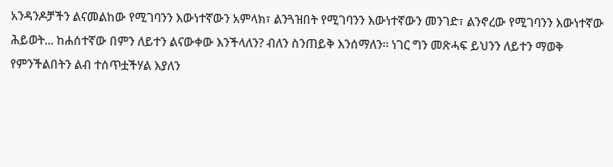አንዳንዶቻችን ልናመልከው የሚገባንን እውነተኛውን አምላክ፣ ልንጓዝበት የሚገባንን እውነተኛውን መንገድ፣ ልንኖረው የሚገባንን እውነተኛው ሕይወት... ከሐሰተኛው በምን ለይተን ልናውቀው እንችላለን? ብለን ስንጠይቅ እንሰማለን። ነገር ግን መጽሓፍ ይህንን ለይተን ማወቅ የምንችልበትን ልብ ተሰጥቷችሃል እያለን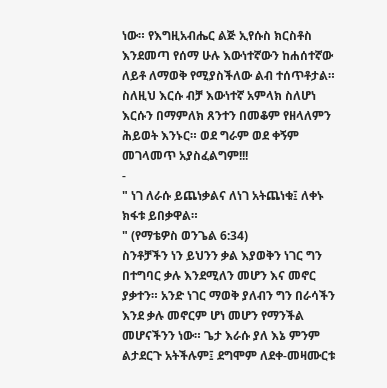ነው። የእግዚአብሔር ልጅ ኢየሱስ ክርስቶስ እንደመጣ የሰማ ሁሉ እውነተኛውን ከሐሰተኛው ለይቶ ለማወቅ የሚያስችለው ልብ ተሰጥቶታል። ስለዚህ እርሱ ብቻ እውነተኛ አምላክ ስለሆነ እርሱን በማምለክ ጸንተን በመቆም የዘላለምን ሕይወት እንኑር። ወደ ግራም ወደ ቀኝም መገላመጥ አያስፈልግም!!!
-
" ነገ ለራሱ ይጨነቃልና ለነገ አትጨነቁ፤ ለቀኑ ክፋቱ ይበቃዋል።
" (የማቴዎስ ወንጌል 6:34)
ስንቶቻችን ነን ይህንን ቃል እያወቅን ነገር ግን በተግባር ቃሉ እንደሚለን መሆን እና መኖር ያቃተን። አንድ ነገር ማወቅ ያለብን ግን በራሳችን እንደ ቃሉ መኖርም ሆነ መሆን የማንችል መሆናችንን ነው። ጌታ እራሱ ያለ እኔ ምንም ልታደርጉ አትችሉም፤ ደግሞም ለደቀ-መዛሙርቱ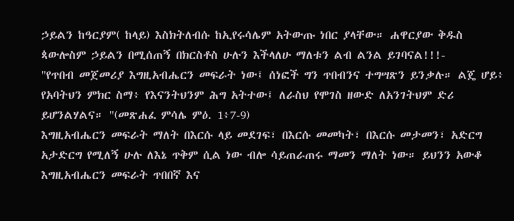ኃይልን ከዓርያም( ከላይ) እስክትለብሱ ከኢየሩሳሌም አትውጡ ነበር ያላቸው። ሐዋርያው ቅዱስ ጳውሎስም ኃይልን በሚሰጠኝ በክርስቶስ ሁሉን እችላለሁ ማለቱን ልብ ልንል ይገባናል!!!-
"የጥበብ መጀመሪያ እግዚአብሔርን መፍራት ነው፤ ሰነፎች ግን ጥበብንና ተግሣጽን ይንቃሉ። ልጄ ሆይ፥ የአባትህን ምክር ስማ፥ የእናንትህንም ሕግ አትተው፤ ለራስህ የሞገስ ዘውድ ለአንገትህም ድሪ ይሆንልሃልና። "(መጽሐፈ ምሳሌ ምዕ. 1፥7-9)
እግዚአብሔርን መፍራት ማለት በእርሱ ላይ መደገፍ፣ በእርሱ መመካት፣ በእርሱ መታመን፣ አድርግ አታድርግ የሚለኝ ሁሉ ለእኔ ጥቅም ሲል ነው ብሎ ሳይጠራጠሩ ማመን ማለት ነው። ይህንን አውቆ እግዚአብሔርን መፍራት ጥበበኛ እና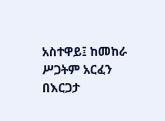አስተዋይ፤ ከመከራ ሥጋትም አርፈን በእርጋታ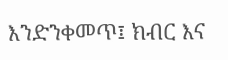እንድንቀመጥ፤ ክብር እና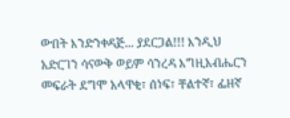ውበት እንድንቀዳጅ... ያደርጋል!!! እንዲህ አድርገን ሳናውቅ ወይም ሳንረዳ እግዚአብሔርን መፍራት ደግሞ አላዋቂ፣ ሰነፍ፣ ቸልተኛ፣ ፌዘኛ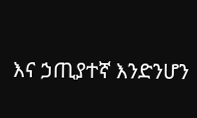እና ኃጢያተኛ እንድንሆን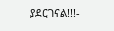ያደርገናል!!!-